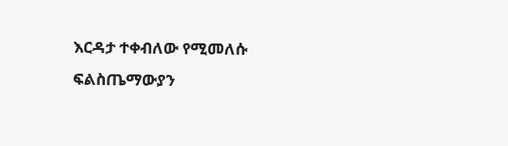እርዳታ ተቀብለው የሚመለሱ ፍልስጤማውያን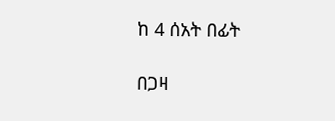ከ 4 ሰአት በፊት

በጋዛ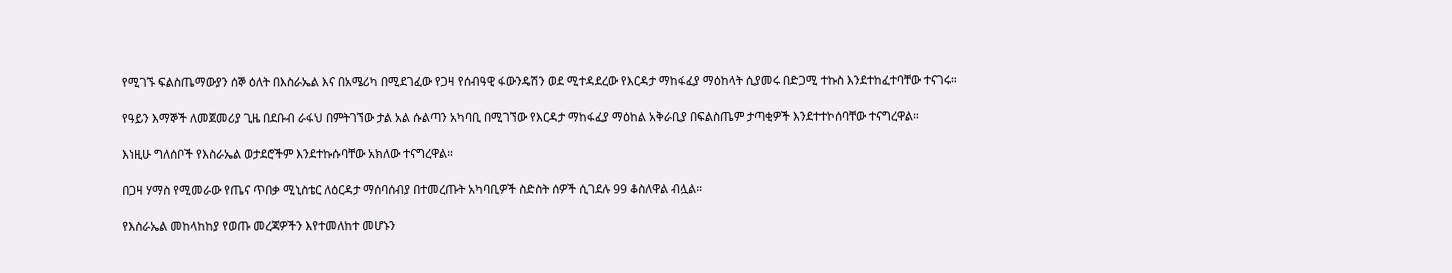የሚገኙ ፍልስጤማውያን ሰኞ ዕለት በእስራኤል እና በአሜሪካ በሚደገፈው የጋዛ የሰብዓዊ ፋውንዴሽን ወደ ሚተዳደረው የእርዳታ ማከፋፈያ ማዕከላት ሲያመሩ በድጋሚ ተኩስ እንደተከፈተባቸው ተናገሩ።

የዓይን እማኞች ለመጀመሪያ ጊዜ በደቡብ ራፋህ በምትገኘው ታል አል ሱልጣን አካባቢ በሚገኘው የእርዳታ ማከፋፈያ ማዕከል አቅራቢያ በፍልስጤም ታጣቂዎች እንደተተኮሰባቸው ተናግረዋል።

እነዚሁ ግለሰቦች የእስራኤል ወታደሮችም እንደተኩሱባቸው አክለው ተናግረዋል።

በጋዛ ሃማስ የሚመራው የጤና ጥበቃ ሚኒስቴር ለዕርዳታ ማሰባሰብያ በተመረጡት አካባቢዎች ስድስት ሰዎች ሲገደሉ 99 ቆስለዋል ብሏል።

የእስራኤል መከላከከያ የወጡ መረጃዎችን እየተመለከተ መሆኑን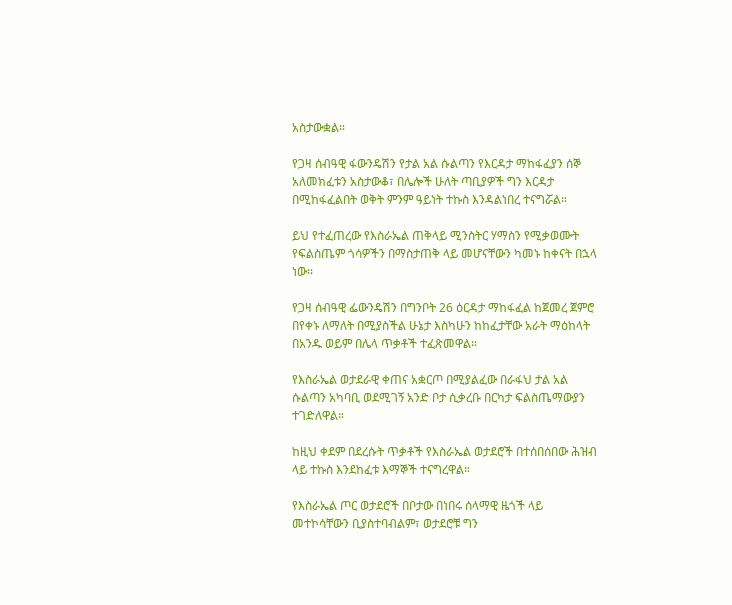አስታውቋል።

የጋዛ ሰብዓዊ ፋውንዴሽን የታል አል ሱልጣን የእርዳታ ማከፋፈያን ሰኞ አለመክፈቱን አስታውቆ፣ በሌሎች ሁለት ጣቢያዎች ግን እርዳታ በሚከፋፈልበት ወቅት ምንም ዓይነት ተኩስ እንዳልነበረ ተናግሯል።

ይህ የተፈጠረው የእስራኤል ጠቅላይ ሚንስትር ሃማስን የሚቃወሙት የፍልስጤም ጎሳዎችን በማስታጠቅ ላይ መሆናቸውን ካመኑ ከቀናት በኋላ ነው።

የጋዛ ሰብዓዊ ፌውንዴሽን በግንቦት 26 ዕርዳታ ማከፋፈል ከጀመረ ጀምሮ በየቀኑ ለማለት በሚያስችል ሁኔታ እስካሁን ከከፈታቸው አራት ማዕከላት በአንዱ ወይም በሌላ ጥቃቶች ተፈጽመዋል።

የእስራኤል ወታደራዊ ቀጠና አቋርጦ በሚያልፈው በራፋህ ታል አል ሱልጣን አካባቢ ወደሚገኝ አንድ ቦታ ሲቃረቡ በርካታ ፍልስጤማውያን ተገድለዋል።

ከዚህ ቀደም በደረሱት ጥቃቶች የእስራኤል ወታደሮች በተሰበሰበው ሕዝብ ላይ ተኩስ እንደከፈቱ እማኞች ተናግረዋል።

የእስራኤል ጦር ወታደሮች በቦታው በነበሩ ሰላማዊ ዜጎች ላይ መተኮሳቸውን ቢያስተባብልም፣ ወታደሮቹ ግን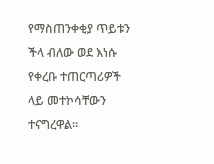የማስጠንቀቂያ ጥይቱን ችላ ብለው ወደ እነሱ የቀረቡ ተጠርጣሪዎች ላይ መተኮሳቸውን ተናግረዋል።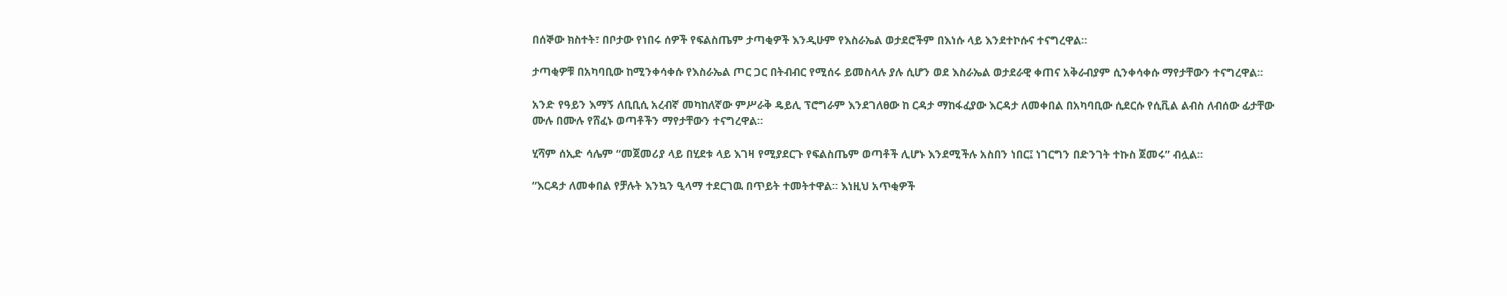በሰኞው ክስተት፣ በቦታው የነበሩ ሰዎች የፍልስጤም ታጣቂዎች እንዲሁም የእስራኤል ወታደሮችም በእነሱ ላይ እንደተኮሱና ተናግረዋል።

ታጣቂዎቹ በአካባቢው ከሚንቀሳቀሱ የእስራኤል ጦር ጋር በትብብር የሚሰሩ ይመስላሉ ያሉ ሲሆን ወደ እስራኤል ወታደራዊ ቀጠና አቅራብያም ሲንቀሳቀሱ ማየታቸውን ተናግረዋል።

አንድ የዓይን እማኝ ለቢቢሲ አረብኛ መካከለኛው ምሥራቅ ዴይሊ ፕሮግራም እንደገለፀው ከ ርዳታ ማከፋፈያው እርዳታ ለመቀበል በአካባቢው ሲደርሱ የሲቪል ልብስ ለብሰው ፊታቸው ሙሉ በሙሉ የሸፈኑ ወጣቶችን ማየታቸውን ተናግረዋል።

ሂሻም ሰኢድ ሳሌም “መጀመሪያ ላይ በሂደቱ ላይ እገዛ የሚያደርጉ የፍልስጤም ወጣቶች ሊሆኑ እንደሚችሉ አስበን ነበር፤ ነገርግን በድንገት ተኩስ ጀመሩ” ብሏል።

“እርዳታ ለመቀበል የቻሉት እንኳን ዒላማ ተደርገዉ በጥይት ተመትተዋል። እነዚህ አጥቂዎች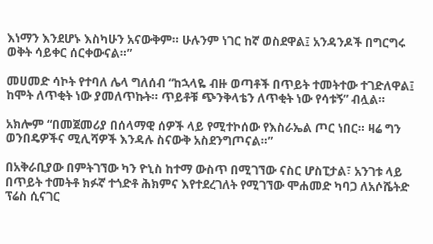እነማን እንደሆኑ እስካሁን አናውቅም። ሁሉንም ነገር ከኛ ወስደዋል፤ አንዳንዶች በግርግሩ ወቅት ሳይቀር ሰርቀውናል።”

መሀመድ ሳኮት የተባለ ሌላ ግለሰብ “ከኋላዬ ብዙ ወጣቶች በጥይት ተመትተው ተገድለዋል፤ ከሞት ለጥቂት ነው ያመለጥኩት። ጥይቶቹ ጭንቅላቴን ለጥቂት ነው የሳቱኝ” ብሏል።

አክሎም “በመጀመሪያ በሰላማዊ ሰዎች ላይ የሚተኮሰው የእስራኤል ጦር ነበር። ዛሬ ግን ወንበዴዎችና ሚሊሻዎች እንዳሉ ስናውቅ አስደንግጦናል።”

በአቅራቢያው በምትገኘው ካን ዮኒስ ከተማ ውስጥ በሚገኘው ናስር ሆስፒታል፣ አንገቱ ላይ በጥይት ተመትቶ ክፉኛ ተጎድቶ ሕክምና እየተደረገለት የሚገኘው ሞሐመድ ካባጋ ለአሶሼትድ ፕሬስ ሲናገር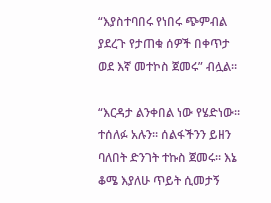“እያስተባበሩ የነበሩ ጭምብል ያደረጉ የታጠቁ ሰዎች በቀጥታ ወደ እኛ መተኮስ ጀመሩ” ብሏል።

“እርዳታ ልንቀበል ነው የሄድነው። ተሰለፉ አሉን። ሰልፋችንን ይዘን ባለበት ድንገት ተኩስ ጀመሩ። እኔ ቆሜ እያለሁ ጥይት ሲመታኝ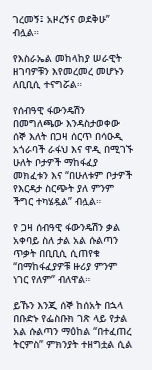ገረመኝ፤ አዞረኝና ወደቅሁ” ብሏል።

የእስራኤል መከላከያ ሠራዊት ዘገባዎቹን እየመረመረ መሆኑን ለቢቢሲ ተናግሯል።

የሰብዓዊ ፋውንዴሽን በመግለጫው እንዳስታወቀው ሰኞ እለት በጋዛ ሰርጥ በሳዑዲ አጎራባች ራፋህ እና ዋዲ በሚገኙ ሁለት ቦታዎች ማከፋፈያ መክፈቱን እና “በሁለቱም ቦታዎች የእርዳታ ስርጭት ያለ ምንም ችግር ተካሄዷል” ብሏል።

የ ጋዛ ሰብዓዊ ፋውንዴሽን ቃል አቀባይ ስለ ታል አል ሱልጣን ጥቃት በቢቢሲ ሲጠየቁ “በማከፋፈያዎቹ ዙሪያ ምንም ነገር የለም” ብለዋል።

ይኹን እንጂ ሰኞ ከሰአት በኋላ በቡድኑ የፌስቡክ ገጽ ላይ የታል አል ሱልጣን ማዕከል “በተፈጠረ ትርምስ” ምክንያት ተዘግቷል ሲል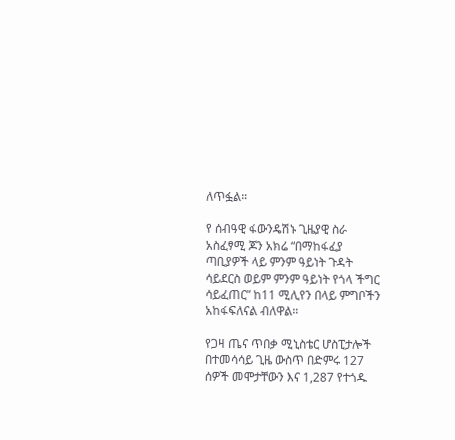ለጥፏል።

የ ሰብዓዊ ፋውንዴሽኑ ጊዜያዊ ስራ አስፈፃሚ ጆን አክሬ “በማከፋፈያ ጣቢያዎች ላይ ምንም ዓይነት ጉዳት ሳይደርስ ወይም ምንም ዓይነት የጎላ ችግር ሳይፈጠር” ከ11 ሚሊየን በላይ ምግቦችን አከፋፍለናል ብለዋል።

የጋዛ ጤና ጥበቃ ሚኒስቴር ሆስፒታሎች በተመሳሳይ ጊዜ ውስጥ በድምሩ 127 ሰዎች መሞታቸውን እና 1,287 የተጎዱ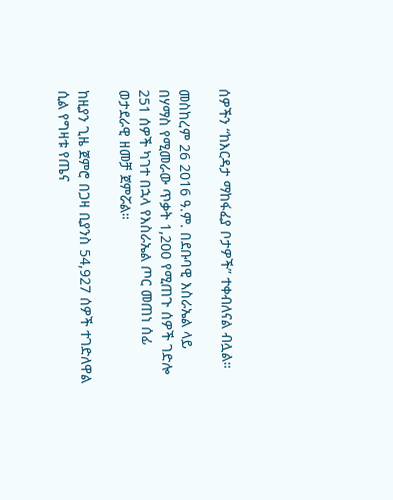ሰዎችን “ከእርዳታ ማከፋፈያ ቦታዎች” ተቀብለናል ብሏል።

መስከረም 26 2016 ዓ.ም. በደቡባዊ እስራኤል ላይ በሃማስ የሚመራው ጥቃት 1,200 የሚጠጉ ሰዎች ገድሎ 251 ሰዎች ካገተ በኋላ የእስራኤል ጦር መጠነ ሰፊ ወታደራዊ ዘመቻ ጀምሯል።

ከዚያን ጊዜ ጀምሮ በጋዛ ቢያንስ 54,927 ሰዎች ተገድለዋል ሲል የግዛቱ የጤና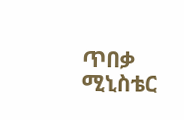ጥበቃ ሚኒስቴር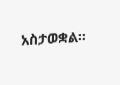አስታወቋል።